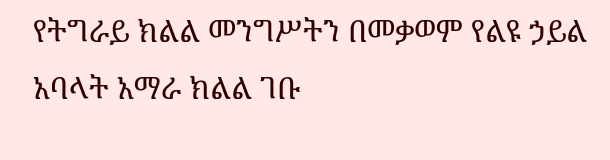የትግራይ ክልል መንግሥትን በመቃወም የልዩ ኃይል አባላት አማራ ክልል ገቡ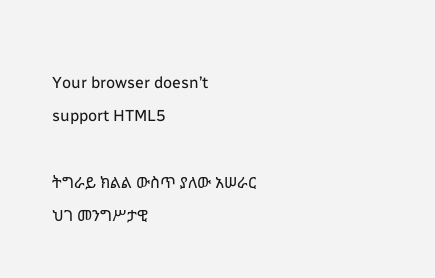Your browser doesn’t support HTML5

ትግራይ ክልል ውስጥ ያለው አሠራር ህገ መንግሥታዊ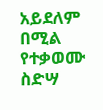አይደለም በሚል የተቃወሙ ስድሣ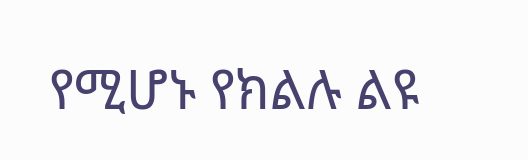የሚሆኑ የክልሉ ልዩ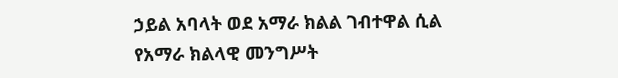ኃይል አባላት ወደ አማራ ክልል ገብተዋል ሲል የአማራ ክልላዊ መንግሥት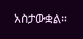አስታውቋል።